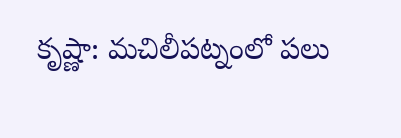కృష్ణా: మచిలీపట్నంలో పలు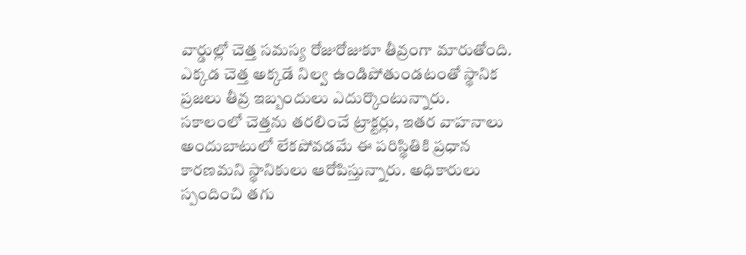వార్డుల్లో చెత్త సమస్య రోజురోజుకూ తీవ్రంగా మారుతోంది. ఎక్కడ చెత్త అక్కడే నిల్వ ఉండిపోతుండటంతో స్థానిక ప్రజలు తీవ్ర ఇబ్బందులు ఎదుర్కొంటున్నారు. సకాలంలో చెత్తను తరలించే ట్రాక్టర్లు, ఇతర వాహనాలు అందుబాటులో లేకపోవడమే ఈ పరిస్థితికి ప్రధాన కారణమని స్థానికులు ఆరోపిస్తున్నారు. అధికారులు స్పందించి తగు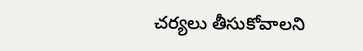చర్యలు తీసుకోవాలని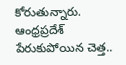కోరుతున్నారు.
ఆంధ్రప్రదేశ్
పేరుకుపోయిన చెత్త..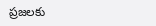ప్రజలకు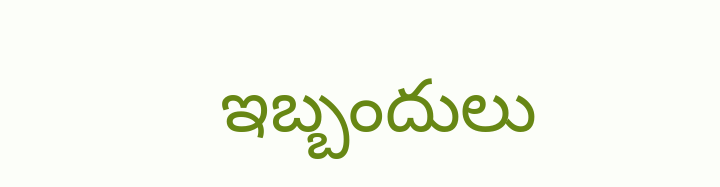ఇబ్బందులు